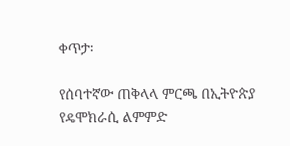ቀጥታ፡

የሰባተኛው ጠቅላላ ምርጫ በኢትዮጵያ የዴሞክራሲ ልምምድ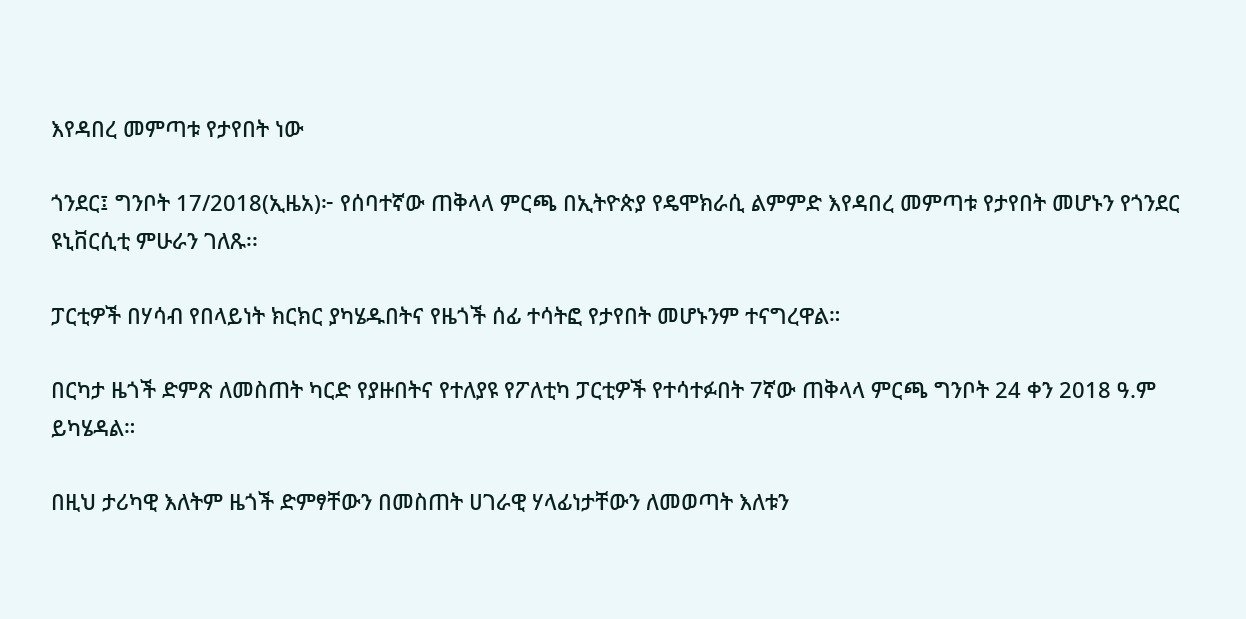እየዳበረ መምጣቱ የታየበት ነው

ጎንደር፤ ግንቦት 17/2018(ኢዜአ)፦ የሰባተኛው ጠቅላላ ምርጫ በኢትዮጵያ የዴሞክራሲ ልምምድ እየዳበረ መምጣቱ የታየበት መሆኑን የጎንደር ዩኒቨርሲቲ ምሁራን ገለጹ፡፡

ፓርቲዎች በሃሳብ የበላይነት ክርክር ያካሄዱበትና የዜጎች ሰፊ ተሳትፎ የታየበት መሆኑንም ተናግረዋል።

በርካታ ዜጎች ድምጽ ለመስጠት ካርድ የያዙበትና የተለያዩ የፖለቲካ ፓርቲዎች የተሳተፉበት 7ኛው ጠቅላላ ምርጫ ግንቦት 24 ቀን 2018 ዓ.ም ይካሄዳል።

በዚህ ታሪካዊ እለትም ዜጎች ድምፃቸውን በመስጠት ሀገራዊ ሃላፊነታቸውን ለመወጣት እለቱን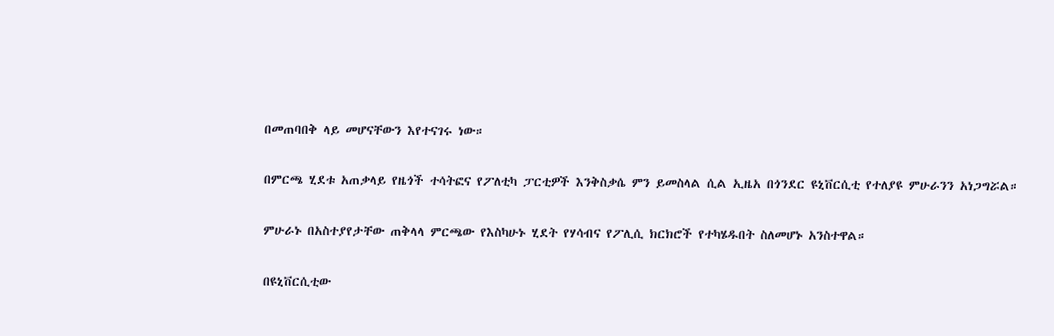በመጠባበቅ ላይ መሆናቸውን እየተናገሩ ነው።

በምርጫ ሂደቱ አጠቃላይ የዜጎች ተሳትፎና የፖለቲካ ፓርቲዎች እንቅስቃሴ ምን ይመስላል ሲል ኢዜአ በጎንደር ዩኒቨርሲቲ የተለያዩ ምሁራንን አነጋግሯል።

ምሁራኑ በአስተያየታቸው ጠቅላላ ምርጫው የእስካሁኑ ሂደት የሃሳብና የፖሊሲ ክርክሮች የተካሄዱበት ስለመሆኑ አንስተዋል።

በዩኒቨርሲቲው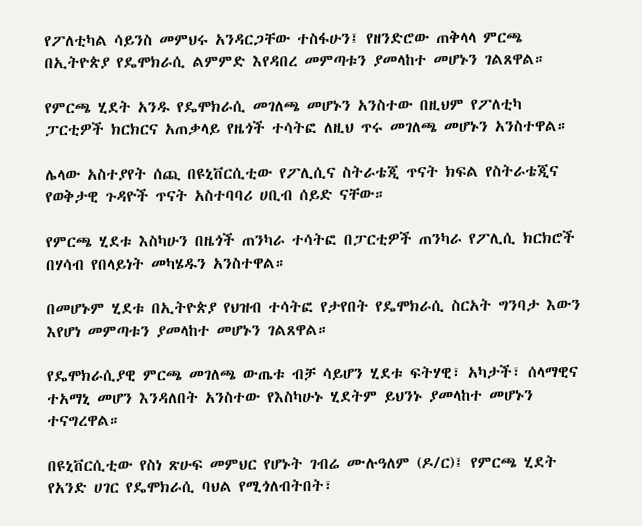የፖለቲካል ሳይንስ መምህሩ አንዳርጋቸው ተስፋሁን፤ የዘንድሮው ጠቅላላ ምርጫ በኢትዮጵያ የዴሞክራሲ ልምምድ እየዳበረ መምጣቱን ያመላከተ መሆኑን ገልጸዋል።

የምርጫ ሂደት አንዱ የዴሞክራሲ መገለጫ መሆኑን አንስተው በዚህም የፖለቲካ ፓርቲዎች ክርክርና አጠቃላይ የዜጎች ተሳትፎ ለዚህ ጥሩ መገለጫ መሆኑን አንስተዋል።

ሌላው አስተያየት ሰጪ በዩኒቨርሲቲው የፖሊሲና ስትራቴጂ ጥናት ክፍል የስትራቴጂና የወቅታዊ ጉዳዮች ጥናት አስተባባሪ ሀቢብ ሰይድ ናቸው።

የምርጫ ሂደቱ እስካሁን በዜጎች ጠንካራ ተሳትፎ በፓርቲዎች ጠንካራ የፖሊሲ ክርክሮች በሃሳብ የበላይነት መካሄዱን አንስተዋል።

በመሆኑም ሂደቱ በኢትዮጵያ የህዝብ ተሳትፎ የታየበት የዴሞክራሲ ስርአት ግንባታ እውን እየሆነ መምጣቱን ያመላከተ መሆኑን ገልጸዋል።

የዴሞክራሲያዊ ምርጫ መገለጫ ውጤቱ ብቻ ሳይሆን ሂደቱ ፍትሃዊ፣ አካታች፣ ሰላማዊና ተአማኒ መሆን እንዳለበት አንስተው የእስካሁኑ ሂደትም ይህንኑ ያመላከተ መሆኑን ተናግረዋል።

በዩኒቨርሲቲው የስነ ጽሁፍ መምህር የሆኑት ገብሬ ሙሉዓለም (ዶ/ር)፤ የምርጫ ሂደት የአንድ ሀገር የዴሞክራሲ ባህል የሚጎለብትበት፣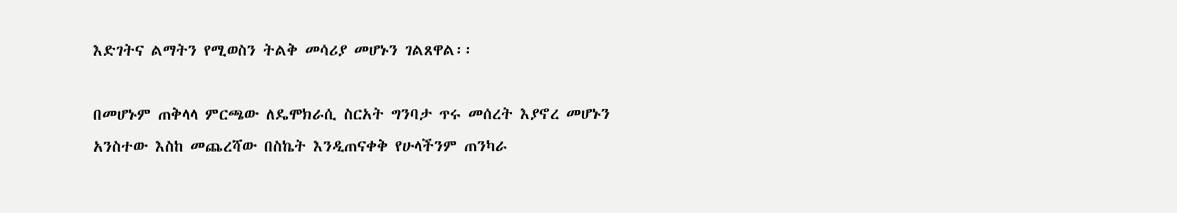እድገትና ልማትን የሚወስን ትልቅ መሳሪያ መሆኑን ገልጸዋል፡፡

በመሆኑም ጠቅላላ ምርጫው ለዴሞክራሲ ስርአት ግንባታ ጥሩ መሰረት እያኖረ መሆኑን አንስተው እስከ መጨረሻው በስኬት እንዲጠናቀቅ የሁላችንም ጠንካራ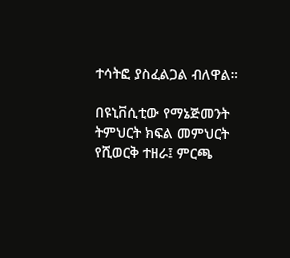ተሳትፎ ያስፈልጋል ብለዋል።

በዩኒቨሲቲው የማኔጅመንት ትምህርት ክፍል መምህርት የሺወርቅ ተዘራ፤ ምርጫ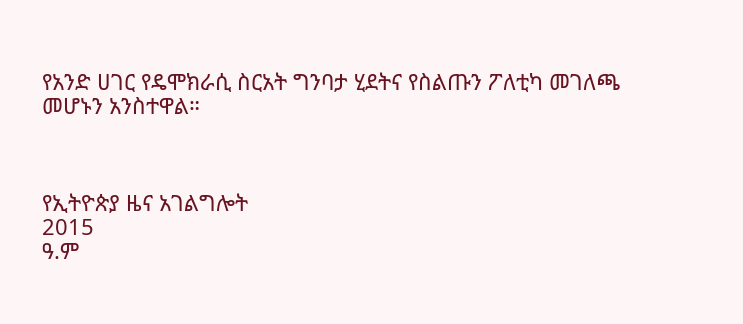የአንድ ሀገር የዴሞክራሲ ስርአት ግንባታ ሂደትና የስልጡን ፖለቲካ መገለጫ መሆኑን አንስተዋል።



የኢትዮጵያ ዜና አገልግሎት
2015
ዓ.ም